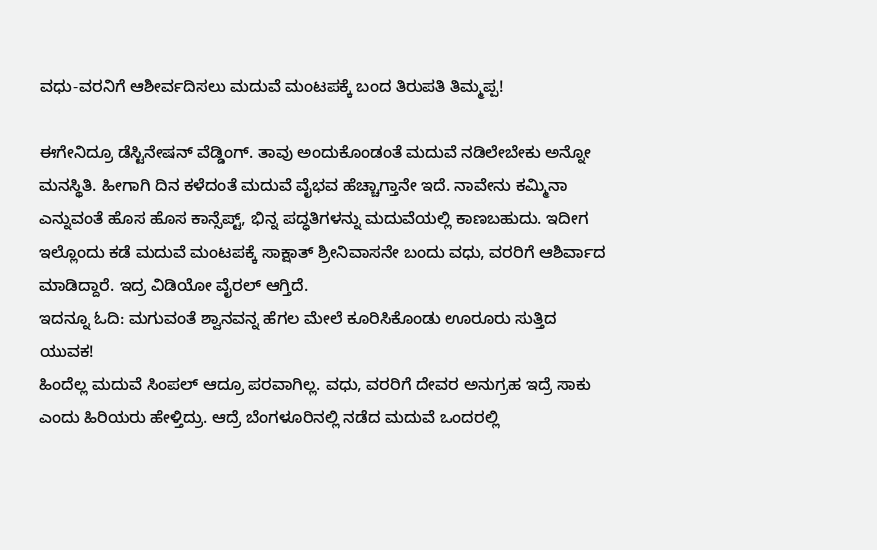ವಧು-ವರನಿಗೆ ಆಶೀರ್ವದಿಸಲು ಮದುವೆ ಮಂಟಪಕ್ಕೆ ಬಂದ ತಿರುಪತಿ ತಿಮ್ಮಪ್ಪ!

ಈಗೇನಿದ್ರೂ ಡೆಸ್ಟಿನೇಷನ್ ವೆಡ್ಡಿಂಗ್. ತಾವು ಅಂದುಕೊಂಡಂತೆ ಮದುವೆ ನಡಿಲೇಬೇಕು ಅನ್ನೋ ಮನಸ್ಥಿತಿ. ಹೀಗಾಗಿ ದಿನ ಕಳೆದಂತೆ ಮದುವೆ ವೈಭವ ಹೆಚ್ಚಾಗ್ತಾನೇ ಇದೆ. ನಾವೇನು ಕಮ್ಮಿನಾ ಎನ್ನುವಂತೆ ಹೊಸ ಹೊಸ ಕಾನ್ಸೆಪ್ಟ್, ಭಿನ್ನ ಪದ್ಧತಿಗಳನ್ನು ಮದುವೆಯಲ್ಲಿ ಕಾಣಬಹುದು. ಇದೀಗ ಇಲ್ಲೊಂದು ಕಡೆ ಮದುವೆ ಮಂಟಪಕ್ಕೆ ಸಾಕ್ಷಾತ್ ಶ್ರೀನಿವಾಸನೇ ಬಂದು ವಧು, ವರರಿಗೆ ಆಶಿರ್ವಾದ ಮಾಡಿದ್ದಾರೆ. ಇದ್ರ ವಿಡಿಯೋ ವೈರಲ್ ಆಗ್ತಿದೆ.
ಇದನ್ನೂ ಓದಿ: ಮಗುವಂತೆ ಶ್ವಾನವನ್ನ ಹೆಗಲ ಮೇಲೆ ಕೂರಿಸಿಕೊಂಡು ಊರೂರು ಸುತ್ತಿದ ಯುವಕ!
ಹಿಂದೆಲ್ಲ ಮದುವೆ ಸಿಂಪಲ್ ಆದ್ರೂ ಪರವಾಗಿಲ್ಲ. ವಧು, ವರರಿಗೆ ದೇವರ ಅನುಗ್ರಹ ಇದ್ರೆ ಸಾಕು ಎಂದು ಹಿರಿಯರು ಹೇಳ್ತಿದ್ರು. ಆದ್ರೆ ಬೆಂಗಳೂರಿನಲ್ಲಿ ನಡೆದ ಮದುವೆ ಒಂದರಲ್ಲಿ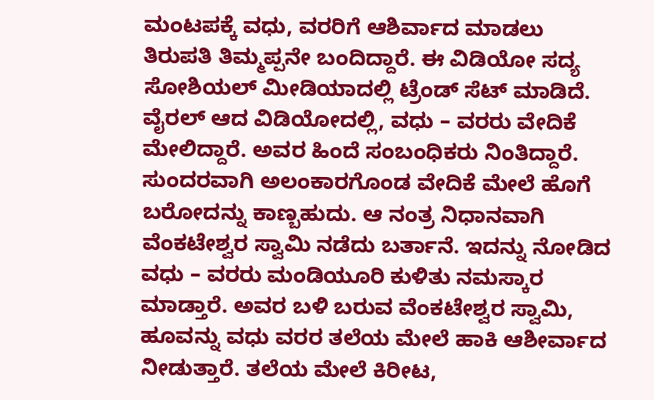ಮಂಟಪಕ್ಕೆ ವಧು, ವರರಿಗೆ ಆಶಿರ್ವಾದ ಮಾಡಲು ತಿರುಪತಿ ತಿಮ್ಮಪ್ಪನೇ ಬಂದಿದ್ದಾರೆ. ಈ ವಿಡಿಯೋ ಸದ್ಯ ಸೋಶಿಯಲ್ ಮೀಡಿಯಾದಲ್ಲಿ ಟ್ರೆಂಡ್ ಸೆಟ್ ಮಾಡಿದೆ.
ವೈರಲ್ ಆದ ವಿಡಿಯೋದಲ್ಲಿ, ವಧು – ವರರು ವೇದಿಕೆ ಮೇಲಿದ್ದಾರೆ. ಅವರ ಹಿಂದೆ ಸಂಬಂಧಿಕರು ನಿಂತಿದ್ದಾರೆ. ಸುಂದರವಾಗಿ ಅಲಂಕಾರಗೊಂಡ ವೇದಿಕೆ ಮೇಲೆ ಹೊಗೆ ಬರೋದನ್ನು ಕಾಣ್ಬಹುದು. ಆ ನಂತ್ರ ನಿಧಾನವಾಗಿ ವೆಂಕಟೇಶ್ವರ ಸ್ವಾಮಿ ನಡೆದು ಬರ್ತಾನೆ. ಇದನ್ನು ನೋಡಿದ ವಧು – ವರರು ಮಂಡಿಯೂರಿ ಕುಳಿತು ನಮಸ್ಕಾರ ಮಾಡ್ತಾರೆ. ಅವರ ಬಳಿ ಬರುವ ವೆಂಕಟೇಶ್ವರ ಸ್ವಾಮಿ, ಹೂವನ್ನು ವಧು ವರರ ತಲೆಯ ಮೇಲೆ ಹಾಕಿ ಆಶೀರ್ವಾದ ನೀಡುತ್ತಾರೆ. ತಲೆಯ ಮೇಲೆ ಕಿರೀಟ,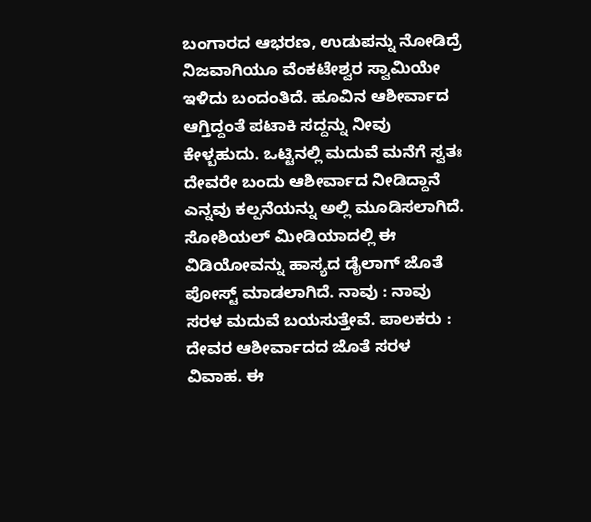ಬಂಗಾರದ ಆಭರಣ, ಉಡುಪನ್ನು ನೋಡಿದ್ರೆ ನಿಜವಾಗಿಯೂ ವೆಂಕಟೇಶ್ವರ ಸ್ವಾಮಿಯೇ ಇಳಿದು ಬಂದಂತಿದೆ. ಹೂವಿನ ಆಶೀರ್ವಾದ ಆಗ್ತಿದ್ದಂತೆ ಪಟಾಕಿ ಸದ್ದನ್ನು ನೀವು ಕೇಳ್ಬಹುದು. ಒಟ್ಟಿನಲ್ಲಿ ಮದುವೆ ಮನೆಗೆ ಸ್ವತಃ ದೇವರೇ ಬಂದು ಆಶೀರ್ವಾದ ನೀಡಿದ್ದಾನೆ ಎನ್ನವು ಕಲ್ಪನೆಯನ್ನು ಅಲ್ಲಿ ಮೂಡಿಸಲಾಗಿದೆ.
ಸೋಶಿಯಲ್ ಮೀಡಿಯಾದಲ್ಲಿ ಈ ವಿಡಿಯೋವನ್ನು ಹಾಸ್ಯದ ಡೈಲಾಗ್ ಜೊತೆ ಪೋಸ್ಟ್ ಮಾಡಲಾಗಿದೆ. ನಾವು : ನಾವು ಸರಳ ಮದುವೆ ಬಯಸುತ್ತೇವೆ. ಪಾಲಕರು : ದೇವರ ಆಶೀರ್ವಾದದ ಜೊತೆ ಸರಳ ವಿವಾಹ. ಈ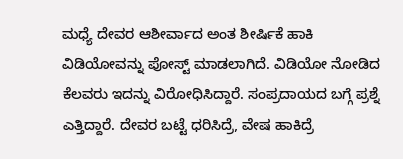ಮಧ್ಯೆ ದೇವರ ಆಶೀರ್ವಾದ ಅಂತ ಶೀರ್ಷಿಕೆ ಹಾಕಿ ವಿಡಿಯೋವನ್ನು ಪೋಸ್ಟ್ ಮಾಡಲಾಗಿದೆ. ವಿಡಿಯೋ ನೋಡಿದ ಕೆಲವರು ಇದನ್ನು ವಿರೋಧಿಸಿದ್ದಾರೆ. ಸಂಪ್ರದಾಯದ ಬಗ್ಗೆ ಪ್ರಶ್ನೆ ಎತ್ತಿದ್ದಾರೆ. ದೇವರ ಬಟ್ಟೆ ಧರಿಸಿದ್ರೆ, ವೇಷ ಹಾಕಿದ್ರೆ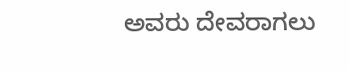ಅವರು ದೇವರಾಗಲು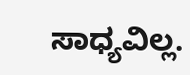ಸಾಧ್ಯವಿಲ್ಲ.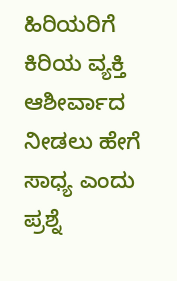ಹಿರಿಯರಿಗೆ ಕಿರಿಯ ವ್ಯಕ್ತಿ ಆಶೀರ್ವಾದ ನೀಡಲು ಹೇಗೆ ಸಾಧ್ಯ ಎಂದು ಪ್ರಶ್ನೆ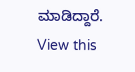ಮಾಡಿದ್ದಾರೆ.
View this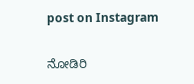post on Instagram

ನೋಡಿರಿ